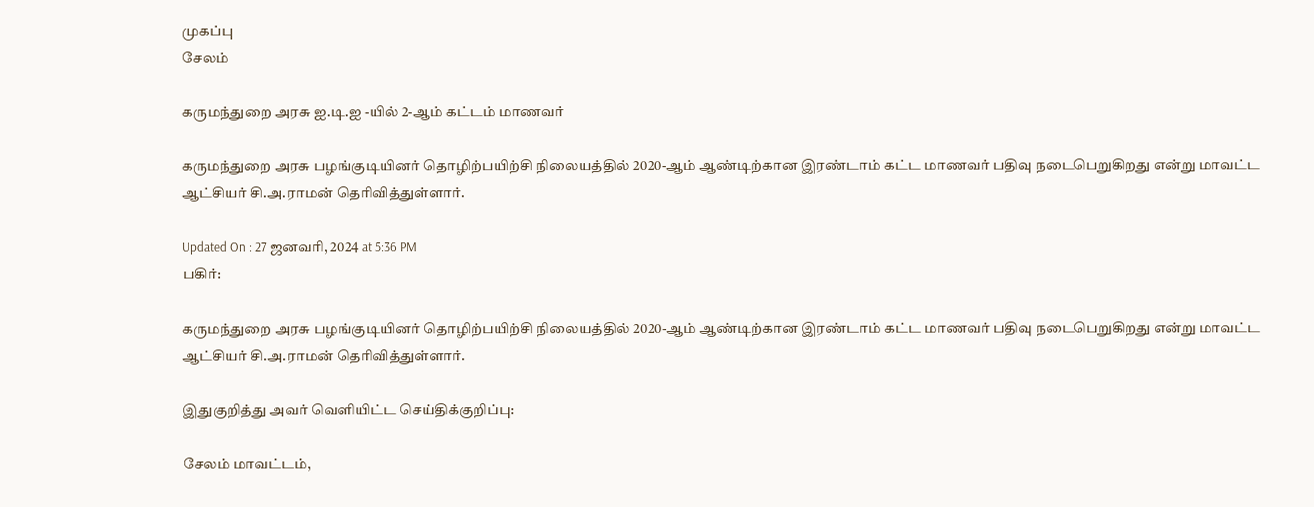முகப்பு
சேலம்

கருமந்துறை அரசு ஐ.டி.ஐ -யில் 2-ஆம் கட்டம் மாணவர்

கருமந்துறை அரசு பழங்குடியினர் தொழிற்பயிற்சி நிலையத்தில் 2020-ஆம் ஆண்டிற்கான இரண்டாம் கட்ட மாணவர் பதிவு நடைபெறுகிறது என்று மாவட்ட ஆட்சியர் சி.அ.ராமன் தெரிவித்துள்ளார்.

Updated On : 27 ஜனவரி, 2024 at 5:36 PM
பகிர்:

கருமந்துறை அரசு பழங்குடியினர் தொழிற்பயிற்சி நிலையத்தில் 2020-ஆம் ஆண்டிற்கான இரண்டாம் கட்ட மாணவர் பதிவு நடைபெறுகிறது என்று மாவட்ட ஆட்சியர் சி.அ.ராமன் தெரிவித்துள்ளார்.

இதுகுறித்து அவர் வெளியிட்ட செய்திக்குறிப்பு:

சேலம் மாவட்டம்,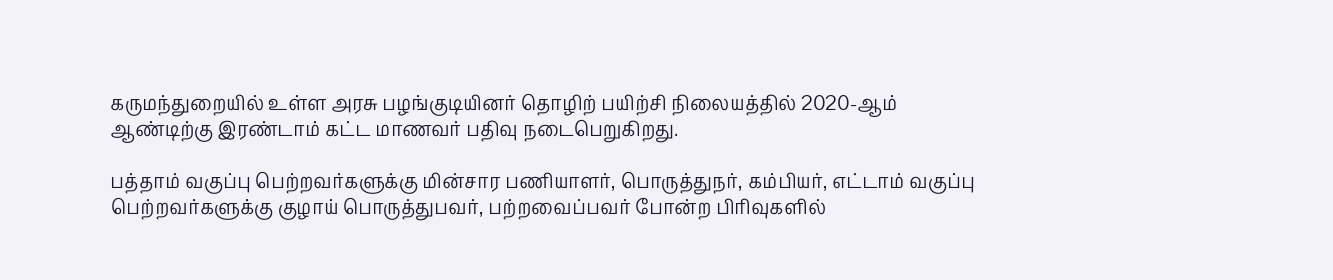கருமந்துறையில் உள்ள அரசு பழங்குடியினர் தொழிற் பயிற்சி நிலையத்தில் 2020-ஆம் ஆண்டிற்கு இரண்டாம் கட்ட மாணவர் பதிவு நடைபெறுகிறது.

பத்தாம் வகுப்பு பெற்றவர்களுக்கு மின்சார பணியாளர், பொருத்துநர், கம்பியர், எட்டாம் வகுப்பு பெற்றவர்களுக்கு குழாய் பொருத்துபவர், பற்றவைப்பவர் போன்ற பிரிவுகளில்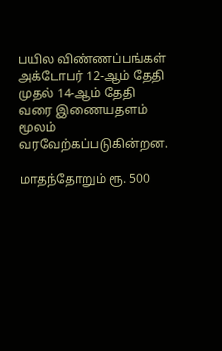பயில விண்ணப்பங்கள் அக்டோபர் 12-ஆம் தேதி முதல் 14-ஆம் தேதி வரை இணையதளம் மூலம் வரவேற்கப்படுகின்றன.

மாதந்தோறும் ரூ. 500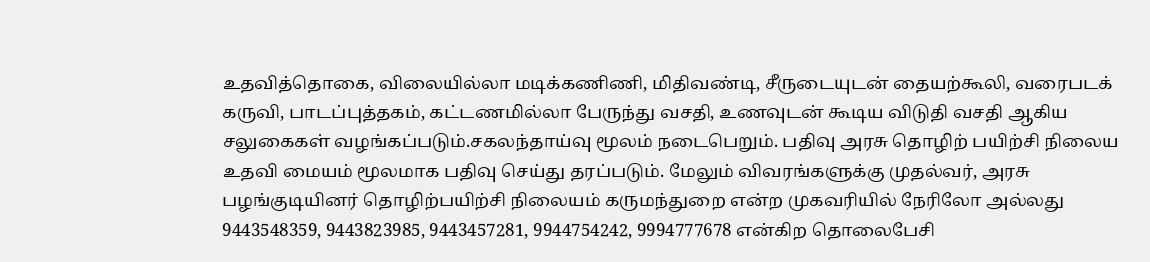உதவித்தொகை, விலையில்லா மடிக்கணிணி, மிதிவண்டி, சீருடையுடன் தையற்கூலி, வரைபடக் கருவி, பாடப்புத்தகம், கட்டணமில்லா பேருந்து வசதி, உணவுடன் கூடிய விடுதி வசதி ஆகிய சலுகைகள் வழங்கப்படும்.சகலந்தாய்வு மூலம் நடைபெறும். பதிவு அரசு தொழிற் பயிற்சி நிலைய உதவி மையம் மூலமாக பதிவு செய்து தரப்படும். மேலும் விவரங்களுக்கு முதல்வர், அரசு பழங்குடியினர் தொழிற்பயிற்சி நிலையம் கருமந்துறை என்ற முகவரியில் நேரிலோ அல்லது 9443548359, 9443823985, 9443457281, 9944754242, 9994777678 என்கிற தொலைபேசி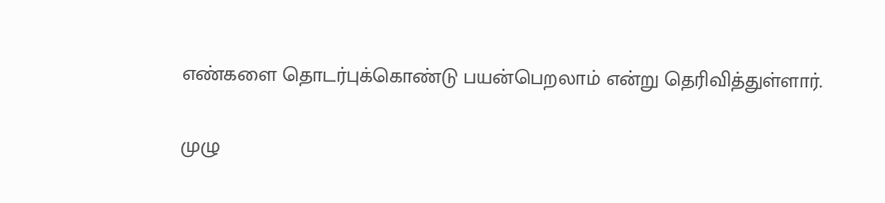எண்களை தொடர்புக்கொண்டு பயன்பெறலாம் என்று தெரிவித்துள்ளார்.

முழு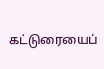கட்டுரையைப்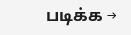படிக்க →